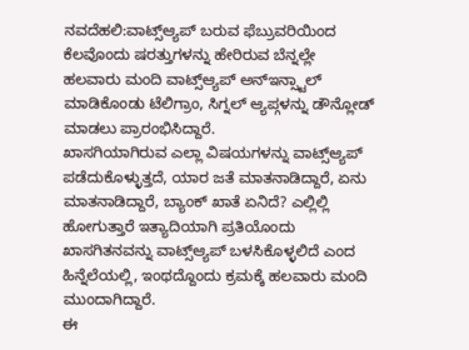ನವದೆಹಲಿ:ವಾಟ್ಸ್ಆ್ಯಪ್ ಬರುವ ಫೆಬ್ರುವರಿಯಿಂದ ಕೆಲವೊಂದು ಷರತ್ತುಗಳನ್ನು ಹೇರಿರುವ ಬೆನ್ನಲ್ಲೇ ಹಲವಾರು ಮಂದಿ ವಾಟ್ಸ್ಆ್ಯಪ್ ಅನ್ಇನ್ಸ್ಟಾಲ್ ಮಾಡಿಕೊಂಡು ಟೆಲಿಗ್ರಾಂ, ಸಿಗ್ನಲ್‌ ಆ್ಯಪ್ಗಳನ್ನು ಡೌನ್ಲೋಡ್ ಮಾಡಲು ಪ್ರಾರಂಭಿಸಿದ್ದಾರೆ.
ಖಾಸಗಿಯಾಗಿರುವ ಎಲ್ಲಾ ವಿಷಯಗಳನ್ನು ವಾಟ್ಸ್ಆ್ಯಪ್ ಪಡೆದುಕೊಳ್ಳುತ್ತದೆ, ಯಾರ ಜತೆ ಮಾತನಾಡಿದ್ದಾರೆ, ಏನು ಮಾತನಾಡಿದ್ದಾರೆ, ಬ್ಯಾಂಕ್ ಖಾತೆ ಏನಿದೆ? ಎಲ್ಲಿಲ್ಲಿ ಹೋಗುತ್ತಾರೆ ಇತ್ಯಾದಿಯಾಗಿ ಪ್ರತಿಯೊಂದು ಖಾಸಗಿತನವನ್ನು ವಾಟ್ಸ್ಆ್ಯಪ್ ಬಳಸಿಕೊಳ್ಳಲಿದೆ ಎಂದ ಹಿನ್ನೆಲೆಯಲ್ಲಿ, ಇಂಥದ್ದೊಂದು ಕ್ರಮಕ್ಕೆ ಹಲವಾರು ಮಂದಿ ಮುಂದಾಗಿದ್ದಾರೆ.
ಈ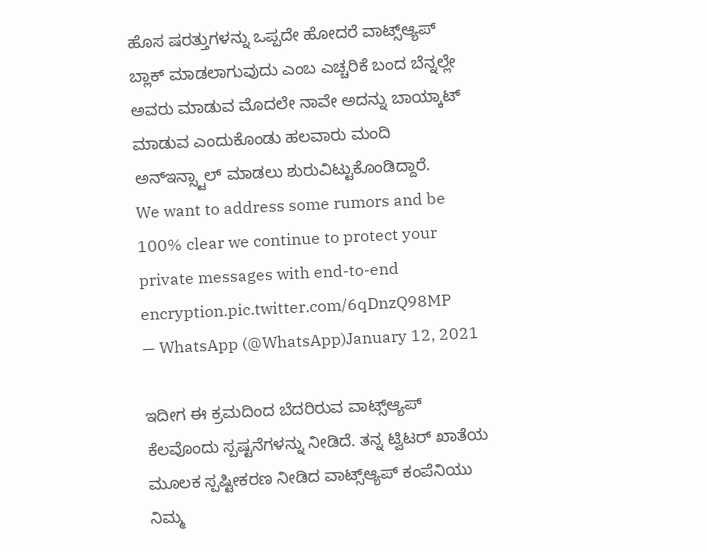ಹೊಸ ಷರತ್ತುಗಳನ್ನು ಒಪ್ಪದೇ ಹೋದರೆ ವಾಟ್ಸ್ಆ್ಯಪ್ ಬ್ಲಾಕ್ ಮಾಡಲಾಗುವುದು ಎಂಬ ಎಚ್ಚರಿಕೆ ಬಂದ ಬೆನ್ನಲ್ಲೇ ಅವರು ಮಾಡುವ ಮೊದಲೇ ನಾವೇ ಅದನ್ನು ಬಾಯ್ಕಾಟ್ ಮಾಡುವ ಎಂದುಕೊಂಡು ಹಲವಾರು ಮಂದಿ ಅನ್ಇನ್ಸ್ಟಾಲ್ ಮಾಡಲು ಶುರುವಿಟ್ಟುಕೊಂಡಿದ್ದಾರೆ.
We want to address some rumors and be 100% clear we continue to protect your private messages with end-to-end encryption.pic.twitter.com/6qDnzQ98MP
— WhatsApp (@WhatsApp)January 12, 2021

ಇದೀಗ ಈ ಕ್ರಮದಿಂದ ಬೆದರಿರುವ ವಾಟ್ಸ್ಆ್ಯಪ್ ಕೆಲವೊಂದು ಸ್ಪಷ್ಟನೆಗಳನ್ನು ನೀಡಿದೆ. ತನ್ನ ಟ್ವಿಟರ್‌ ಖಾತೆಯ ಮೂಲಕ ಸ್ಪಷ್ಟೀಕರಣ ನೀಡಿದ ವಾಟ್ಸ್ಆ್ಯಪ್ ಕಂಪೆನಿಯು ನಿಮ್ಮ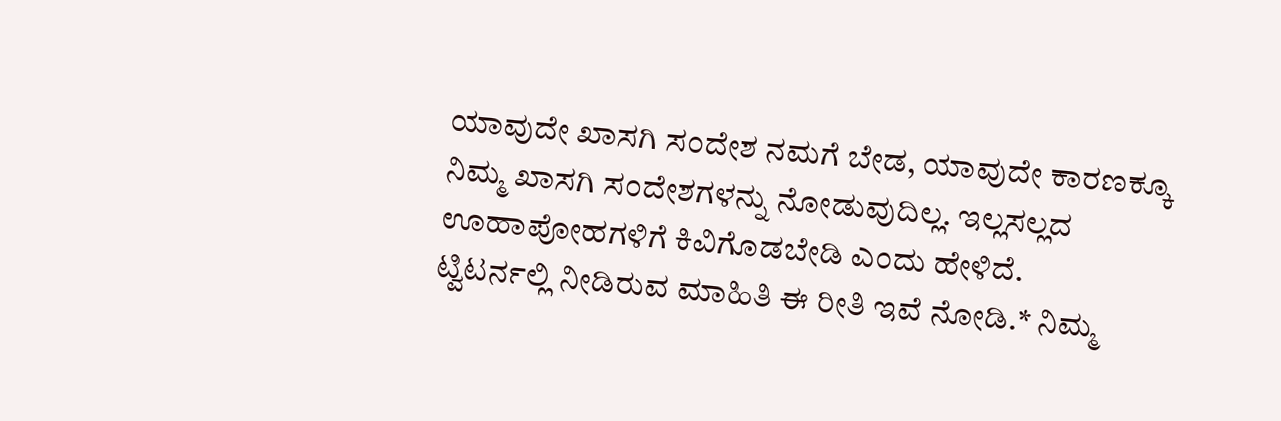ಯಾವುದೇ ಖಾಸಗಿ ಸಂದೇಶ ನಮಗೆ ಬೇಡ, ಯಾವುದೇ ಕಾರಣಕ್ಕೂ ನಿಮ್ಮ ಖಾಸಗಿ ಸಂದೇಶಗಳನ್ನು ನೋಡುವುದಿಲ್ಲ. ಇಲ್ಲಸಲ್ಲದ ಊಹಾಪೋಹಗಳಿಗೆ ಕಿವಿಗೊಡಬೇಡಿ ಎಂದು ಹೇಳಿದೆ.
ಟ್ವಿಟರ್ನಲ್ಲಿ ನೀಡಿರುವ ಮಾಹಿತಿ ಈ ರೀತಿ ಇವೆ ನೋಡಿ.* ನಿಮ್ಮ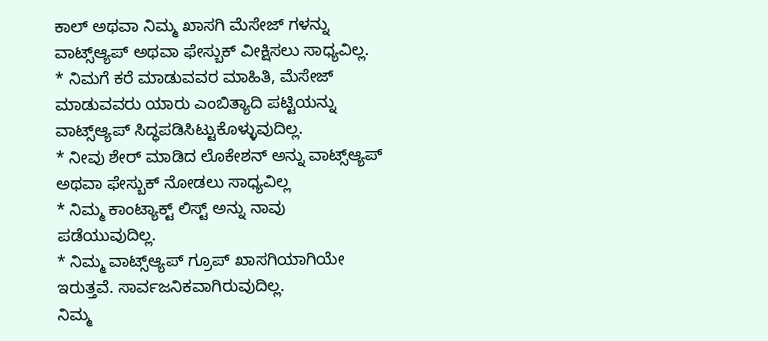ಕಾಲ್‌ ಅಥವಾ ನಿಮ್ಮ ಖಾಸಗಿ ಮೆಸೇಜ್‌ ಗಳನ್ನು ವಾಟ್ಸ್ಆ್ಯಪ್ ಅಥವಾ ಫೇಸ್ಬುಕ್‌ ವೀಕ್ಷಿಸಲು ಸಾಧ್ಯವಿಲ್ಲ.
* ನಿಮಗೆ ಕರೆ ಮಾಡುವವರ ಮಾಹಿತಿ, ಮೆಸೇಜ್‌ ಮಾಡುವವರು ಯಾರು ಎಂಬಿತ್ಯಾದಿ ಪಟ್ಟಿಯನ್ನು ವಾಟ್ಸ್ಆ್ಯಪ್ ಸಿದ್ಧಪಡಿಸಿಟ್ಟುಕೊಳ್ಳುವುದಿಲ್ಲ.
* ನೀವು ಶೇರ್‌ ಮಾಡಿದ ಲೊಕೇಶನ್‌ ಅನ್ನು ವಾಟ್ಸ್ಆ್ಯಪ್ ಅಥವಾ ಫೇಸ್ಬುಕ್ ನೋಡಲು ಸಾಧ್ಯವಿಲ್ಲ
* ನಿಮ್ಮ ಕಾಂಟ್ಯಾಕ್ಟ್‌ ಲಿಸ್ಟ್‌ ಅನ್ನು ನಾವು ಪಡೆಯುವುದಿಲ್ಲ.
* ನಿಮ್ಮ ವಾಟ್ಸ್ಆ್ಯಪ್ ಗ್ರೂಪ್‌ ಖಾಸಗಿಯಾಗಿಯೇ ಇರುತ್ತವೆ. ಸಾರ್ವಜನಿಕವಾಗಿರುವುದಿಲ್ಲ.
ನಿಮ್ಮ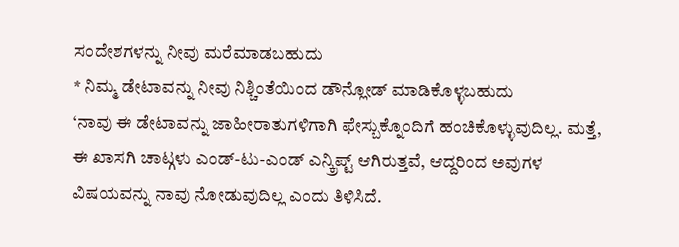ಸಂದೇಶಗಳನ್ನು ನೀವು ಮರೆಮಾಡಬಹುದು
* ನಿಮ್ಮ ಡೇಟಾವನ್ನು ನೀವು ನಿಶ್ಚಿಂತೆಯಿಂದ ಡೌನ್ಲೋಡ್ ಮಾಡಿಕೊಳ್ಳಬಹುದು
‘ನಾವು ಈ ಡೇಟಾವನ್ನು ಜಾಹೀರಾತುಗಳಿಗಾಗಿ ಫೇಸ್ಬುಕ್ನೊಂದಿಗೆ ಹಂಚಿಕೊಳ್ಳುವುದಿಲ್ಲ. ಮತ್ತೆ, ಈ ಖಾಸಗಿ ಚಾಟ್ಗಳು ಎಂಡ್-ಟು-ಎಂಡ್ ಎನ್ಕ್ರಿಪ್ಟ್ ಆಗಿರುತ್ತವೆ, ಆದ್ದರಿಂದ ಅವುಗಳ ವಿಷಯವನ್ನು ನಾವು ನೋಡುವುದಿಲ್ಲ ಎಂದು ತಿಳಿಸಿದೆ.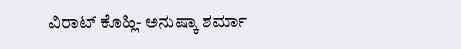ವಿರಾಟ್ ಕೊಹ್ಲಿ- ಅನುಷ್ಕಾ ಶರ್ಮಾ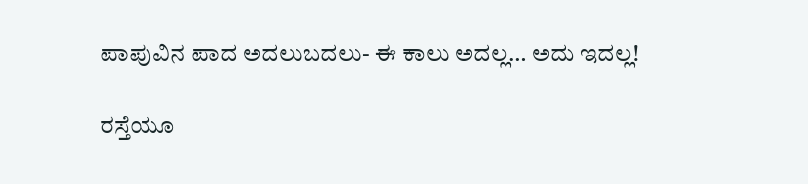ಪಾಪುವಿನ ಪಾದ ಅದಲುಬದಲು- ಈ ಕಾಲು ಅದಲ್ಲ… ಅದು ಇದಲ್ಲ!

ರಸ್ತೆಯೂ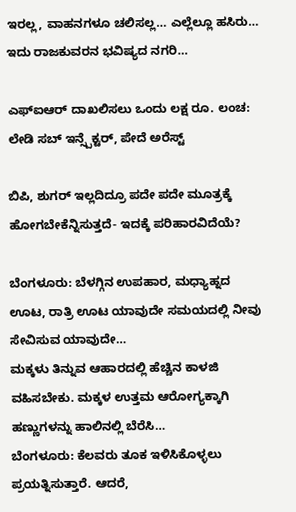ಇರಲ್ಲ, ವಾಹನಗಳೂ ಚಲಿಸಲ್ಲ… ಎಲ್ಲೆಲ್ಲೂ ಹಸಿರು… ಇದು ರಾಜಕುವರನ ಭವಿಷ್ಯದ ನಗರಿ…

ಎಫ್ಐಆರ್ ದಾಖಲಿಸಲು ಒಂದು ಲಕ್ಷ ರೂ. ಲಂಚ: ಲೇಡಿ ಸಬ್ ಇನ್ಸ್ಪೆಕ್ಟರ್, ಪೇದೆ ಅರೆಸ್ಟ್

ಬಿಪಿ, ಶುಗರ್ ಇಲ್ಲದಿದ್ರೂ ಪದೇ ಪದೇ ಮೂತ್ರಕ್ಕೆ ಹೋಗಬೇಕೆನ್ನಿಸುತ್ತದೆ- ಇದಕ್ಕೆ ಪರಿಹಾರವಿದೆಯೆ?

ಬೆಂಗಳೂರು: ಬೆಳಗ್ಗಿನ ಉಪಹಾರ, ಮಧ್ಯಾಹ್ನದ ಊಟ, ರಾತ್ರಿ ಊಟ ಯಾವುದೇ ಸಮಯದಲ್ಲಿ ನೀವು ಸೇವಿಸುವ ಯಾವುದೇ…
ಮಕ್ಕಳು ತಿನ್ನುವ ಆಹಾರದಲ್ಲಿ ಹೆಚ್ಚಿನ ಕಾಳಜಿ ವಹಿಸಬೇಕು. ಮಕ್ಕಳ ಉತ್ತಮ ಆರೋಗ್ಯಕ್ಕಾಗಿ ಹಣ್ಣುಗಳನ್ನು ಹಾಲಿನಲ್ಲಿ ಬೆರೆಸಿ…
ಬೆಂಗಳೂರು: ಕೆಲವರು ತೂಕ ಇಳಿಸಿಕೊಳ್ಳಲು ಪ್ರಯತ್ನಿಸುತ್ತಾರೆ. ಆದರೆ,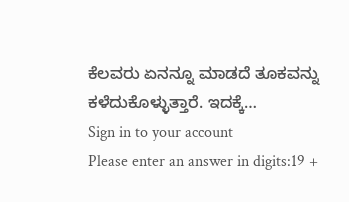ಕೆಲವರು ಏನನ್ನೂ ಮಾಡದೆ ತೂಕವನ್ನು ಕಳೆದುಕೊಳ್ಳುತ್ತಾರೆ. ಇದಕ್ಕೆ…
Sign in to your account
Please enter an answer in digits:19 +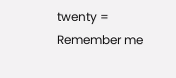twenty =
Remember me